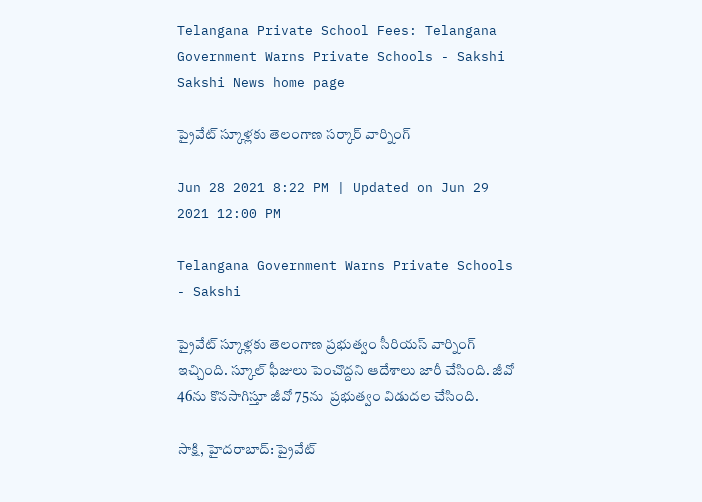Telangana Private School Fees: Telangana Government Warns Private Schools - Sakshi
Sakshi News home page

ప్రైవేట్‌ స్కూళ్లకు తెలంగాణ సర్కార్‌ వార్నింగ్‌

Jun 28 2021 8:22 PM | Updated on Jun 29 2021 12:00 PM

Telangana Government Warns Private Schools - Sakshi

ప్రైవేట్‌ స్కూళ్లకు తెలంగాణ ప్రభుత్వం సీరియస్‌ వార్నింగ్‌ ఇచ్చింది. స్కూల్‌ ఫీజులు పెంచొద్దని ఆదేశాలు జారీ చేసింది. జీవో 46ను కొనసాగిస్తూ జీవో 75ను  ప్రభుత్వం విడుదల చేసింది.

సాక్షి, హైదరాబాద్‌: ప్రైవేట్‌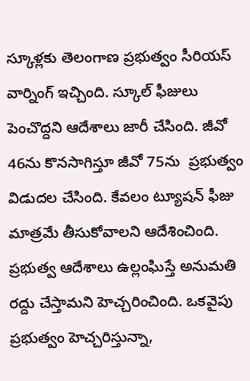స్కూళ్లకు తెలంగాణ ప్రభుత్వం సీరియస్‌ వార్నింగ్‌ ఇచ్చింది. స్కూల్‌ ఫీజులు పెంచొద్దని ఆదేశాలు జారీ చేసింది. జీవో 46ను కొనసాగిస్తూ జీవో 75ను  ప్రభుత్వం విడుదల చేసింది. కేవలం ట్యూషన్‌ ఫీజు మాత్రమే తీసుకోవాలని ఆదేశించింది. ప్రభుత్వ ఆదేశాలు ఉల్లంఘిస్తే అనుమతి రద్దు చేస్తామని హెచ్చరించింది. ఒకవైపు ప్రభుత్వం హెచ్చరిస్తున్నా,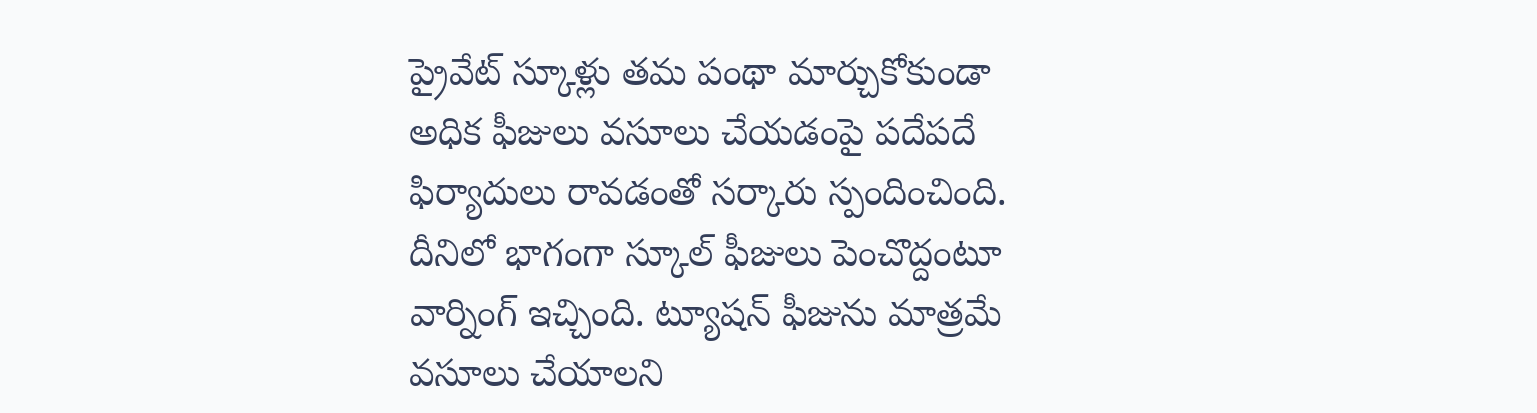ప్రైవేట్‌ స్కూళ్లు తమ పంథా మార్చుకోకుండా అధిక ఫీజులు వసూలు చేయడంపై పదేపదే ఫిర్యాదులు రావడంతో సర్కారు స్పందించింది. దీనిలో భాగంగా స్కూల్‌ ఫీజులు పెంచొద్దంటూ వార్నింగ్‌ ఇచ్చింది. ట్యూషన్‌ ఫీజును మాత్రమే వసూలు చేయాలని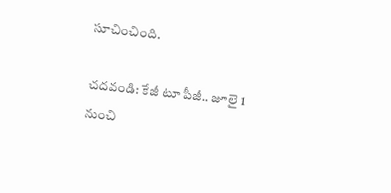సూచించింది.

చదవండి: కేజీ టూ పీజీ.. జూలై 1 నుంచి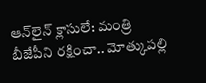ఆన్‌లైన్‌ క్లాసులే: మంత్రి
బీజేపీని రక్షించా.. మోత్కుపల్లి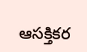ఆసక్తికర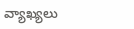వ్యాఖ్యలు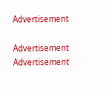Advertisement

Advertisement
Advertisement